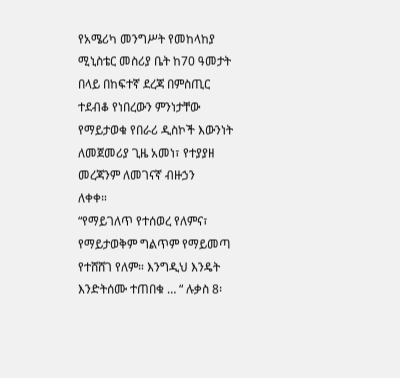የአሜሪካ መንግሥት የመከላከያ ሚኒስቴር መስሪያ ቤት ከ70 ዓመታት በላይ በከፍተኛ ደረጃ በምስጢር
ተደብቆ የነበረውን ምንነታቸው የማይታወቁ የበራሪ ዲስኮች እውንነት ለመጀመሪያ ጊዜ አመነ፣ የተያያዘ መረጃንም ለመገናኛ ብዙኃን
ለቀቀ።
“የማይገለጥ የተሰወረ የለምና፣ የማይታወቅም ግልጥም የማይመጣ የተሸሸገ የለም። እንግዲህ እንዴት እንድትሰሙ ተጠበቁ … “ ሉቃስ 8፡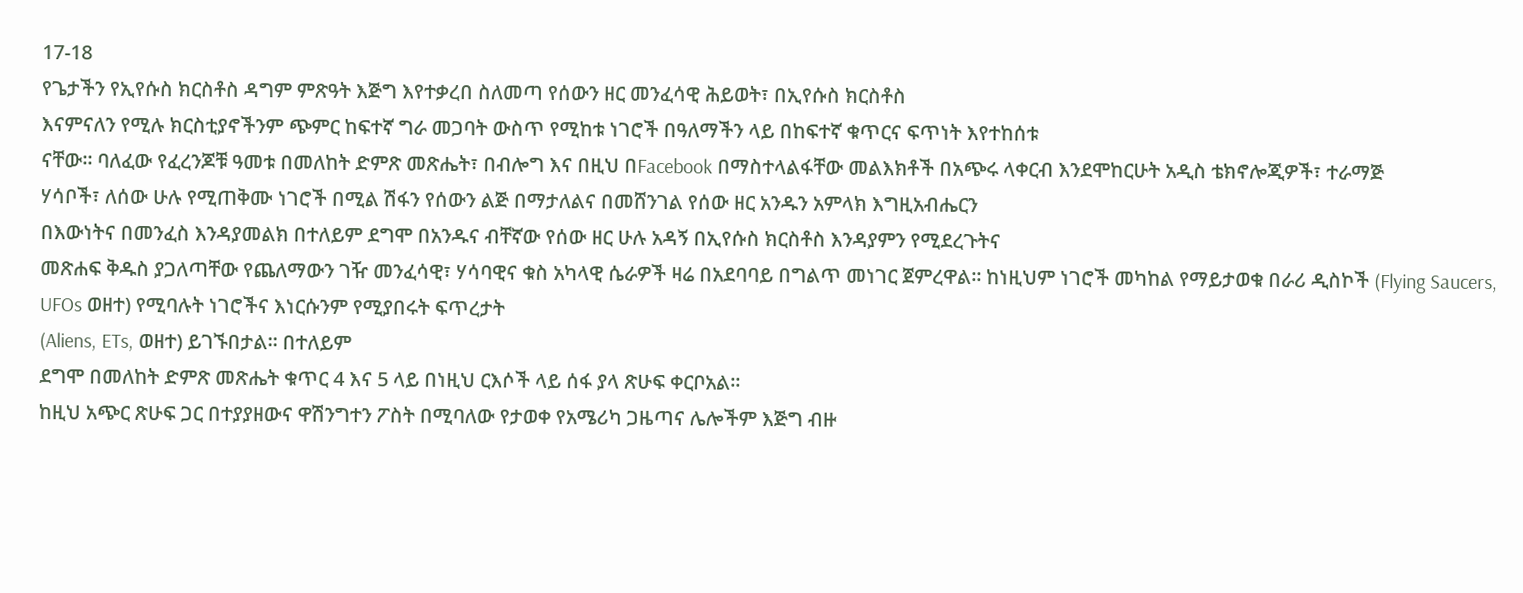17-18
የጌታችን የኢየሱስ ክርስቶስ ዳግም ምጽዓት እጅግ እየተቃረበ ስለመጣ የሰውን ዘር መንፈሳዊ ሕይወት፣ በኢየሱስ ክርስቶስ
እናምናለን የሚሉ ክርስቲያኖችንም ጭምር ከፍተኛ ግራ መጋባት ውስጥ የሚከቱ ነገሮች በዓለማችን ላይ በከፍተኛ ቁጥርና ፍጥነት እየተከሰቱ
ናቸው። ባለፈው የፈረንጆቹ ዓመቱ በመለከት ድምጽ መጽሔት፣ በብሎግ እና በዚህ በFacebook በማስተላልፋቸው መልእክቶች በአጭሩ ላቀርብ እንደሞከርሁት አዲስ ቴክኖሎጂዎች፣ ተራማጅ
ሃሳቦች፣ ለሰው ሁሉ የሚጠቅሙ ነገሮች በሚል ሽፋን የሰውን ልጅ በማታለልና በመሸንገል የሰው ዘር አንዱን አምላክ እግዚአብሔርን
በእውነትና በመንፈስ እንዳያመልክ በተለይም ደግሞ በአንዱና ብቸኛው የሰው ዘር ሁሉ አዳኝ በኢየሱስ ክርስቶስ እንዳያምን የሚደረጉትና
መጽሐፍ ቅዱስ ያጋለጣቸው የጨለማውን ገዥ መንፈሳዊ፣ ሃሳባዊና ቁስ አካላዊ ሴራዎች ዛሬ በአደባባይ በግልጥ መነገር ጀምረዋል። ከነዚህም ነገሮች መካከል የማይታወቁ በራሪ ዲስኮች (Flying Saucers, UFOs ወዘተ) የሚባሉት ነገሮችና እነርሱንም የሚያበሩት ፍጥረታት
(Aliens, ETs, ወዘተ) ይገኙበታል። በተለይም
ደግሞ በመለከት ድምጽ መጽሔት ቁጥር 4 እና 5 ላይ በነዚህ ርእሶች ላይ ሰፋ ያላ ጽሁፍ ቀርቦአል።
ከዚህ አጭር ጽሁፍ ጋር በተያያዘውና ዋሽንግተን ፖስት በሚባለው የታወቀ የአሜሪካ ጋዜጣና ሌሎችም እጅግ ብዙ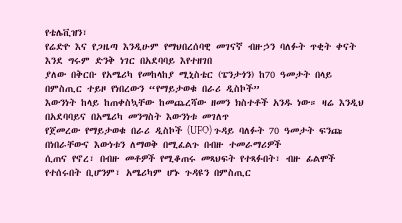የቴሌቪዝን፣
የሬድዮ እና የጋዜጣ እንዲሁም የማህበረሰባዊ መገናኛ ብዙኃን ባለፉት ጥቂት ቀናት እንደ ግሩም ድንቅ ነገር በአደባባይ እየተዘገበ
ያለው በቅርቡ የአሜሪካ የመከላከያ ሚኒስቴር (ፔንታጎን) ከ70 ዓመታት በላይ በምስጢር ተይዞ የነበረውን “የማይታወቁ በራሪ ዲስኮች”
እውንነት ከላይ ከጠቀስኳቸው ከመጨረሻው ዘመን ክስተቶች አንዱ ነው። ዛሬ እንዲህ በአደባባይና በአሜሪካ መንግስት እውንነቱ መገለጥ
የጀመረው የማይታወቁ በራሪ ዲስኮች (UFO) ጉዳይ ባለፉት 70 ዓመታት ፍንጩ በነበራቸውና እውነቱን ለማወቅ በሚፈልጉ በብዙ ተመራማሪዎች
ሲጠና የኖረ፣ በብዙ መቶዎች የሚቆጠሩ መጻህፍት የተጻፉበት፣ ብዙ ፊልሞች የተሰሩበት ቢሆንም፣ አሜሪካም ሆኑ ጉዳዩን በምስጢር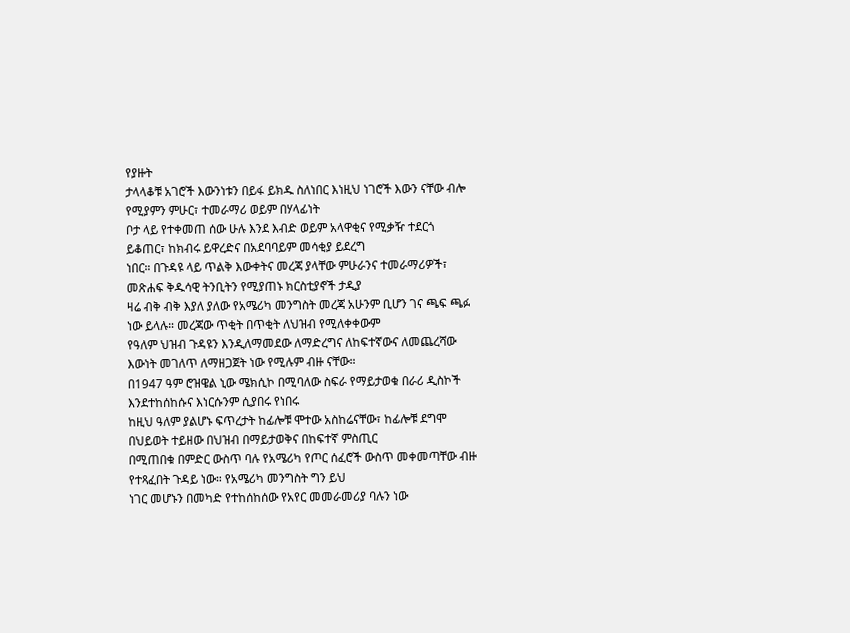የያዙት
ታላላቆቹ አገሮች እውንነቱን በይፋ ይክዱ ስለነበር እነዚህ ነገሮች እውን ናቸው ብሎ የሚያምን ምሁር፣ ተመራማሪ ወይም በሃላፊነት
ቦታ ላይ የተቀመጠ ሰው ሁሉ እንደ እብድ ወይም አላዋቂና የሚቃዥ ተደርጎ ይቆጠር፣ ከክብሩ ይዋረድና በአደባባይም መሳቂያ ይደረግ
ነበር። በጉዳዩ ላይ ጥልቅ እውቀትና መረጃ ያላቸው ምሁራንና ተመራማሪዎች፣ መጽሐፍ ቅዱሳዊ ትንቢትን የሚያጠኑ ክርስቲያኖች ታዲያ
ዛሬ ብቅ ብቅ እያለ ያለው የአሜሪካ መንግስት መረጃ አሁንም ቢሆን ገና ጫፍ ጫፉ ነው ይላሉ። መረጃው ጥቂት በጥቂት ለህዝብ የሚለቀቀውም
የዓለም ህዝብ ጉዳዩን እንዲለማመደው ለማድረግና ለከፍተኛውና ለመጨረሻው እውነት መገለጥ ለማዘጋጀት ነው የሚሉም ብዙ ናቸው።
በ1947 ዓም ሮዝዌል ኒው ሜክሲኮ በሚባለው ስፍራ የማይታወቁ በራሪ ዲስኮች እንደተከሰከሱና እነርሱንም ሲያበሩ የነበሩ
ከዚህ ዓለም ያልሆኑ ፍጥረታት ከፊሎቹ ሞተው አስከሬናቸው፣ ከፊሎቹ ደግሞ በህይወት ተይዘው በህዝብ በማይታወቅና በከፍተኛ ምስጢር
በሚጠበቁ በምድር ውስጥ ባሉ የአሜሪካ የጦር ሰፈሮች ውስጥ መቀመጣቸው ብዙ የተጻፈበት ጉዳይ ነው። የአሜሪካ መንግስት ግን ይህ
ነገር መሆኑን በመካድ የተከሰከሰው የአየር መመራመሪያ ባሉን ነው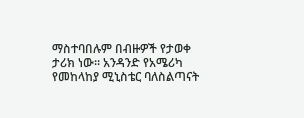ማስተባበሉም በብዙዎች የታወቀ ታሪክ ነው። አንዳንድ የአሜሪካ
የመከላከያ ሚኒስቴር ባለስልጣናት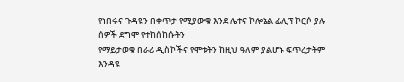የነበሩና ጉዳዩን በቀጥታ የሚያውቁ እንደ ሌተና ኮሎኔል ፊሊፕ ኮርሶ ያሉ ሰዎች ደግሞ የተከሰከሱትን
የማይታወቁ በራሪ ዲስኮችና የሞቱትን ከዚህ ዓለም ያልሆኑ ፍጥረታትም እንዳዩ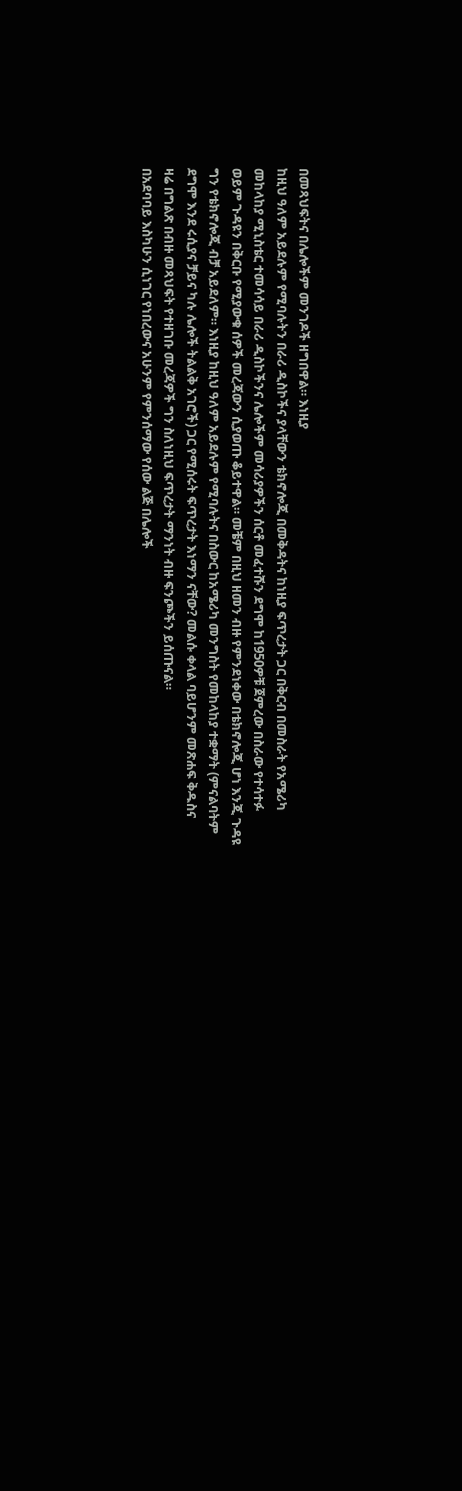በመጻህፍትና በሌሎችም መንገዶች ዘግበዋል። እነዚያ
ከዚህ ዓለም አይደሉም የሚባሉትን በራሪ ዲስኮችና ያላቸውን ቴክኖሎጂ በመቅዳትና ከነዚያ ፍጥረታት ጋር በቅርብ በመስራት የአሜሪካ
መከላከያ ሚኒስቴር ተመሳሳይ በራሪ ዲስኮችንና ሌሎችም መሳሪያዎችን ሰርቶ መፈተሹን ደግሞ ከ1950ዎቹ ጀምረው በስራው የተሳተፉ
ወይም ጉዳዩን በቅርቡ የሚያውቁ ሰዎች መረጃውን ሲያወጡ ቆይተዋል። መቼም በዚህ ዘመን ብዙ የምንደነቀው በቴክኖሎጂ ሆነ እንጂ ጉዳዩ
ግን የቴክኖሎጂ ብቻ አይደለም። እነዚያ ከዚህ ዓለም አይደሉም የሚባሉትና በስውር ከአሜሪካ መንግስት የመከላከያ ተቋማት (ምናልባትም
ደግሞ እንደ ሩሲያና ቻይና ካሉ ሌሎች ትልልቅ አገሮች) ጋር የሚሰሩት ፍጥረታት እነማን ናቸው? መልሱ ቀላል ባይሆንም መጽሐፍ ቅዱስና
ዛሬ በግልጽ በብዙ መጻህፍት የተዘገቡ መረጃዎች ግን ስለነዚህ ፍጥረታት ማንነት ብዙ ፍንጮችን ይሰጡናል።
በአደባባይ እስካሁን ሲነገር የነበረውና አሁንም የምንሰማው የሰው ልጅ በሌሎች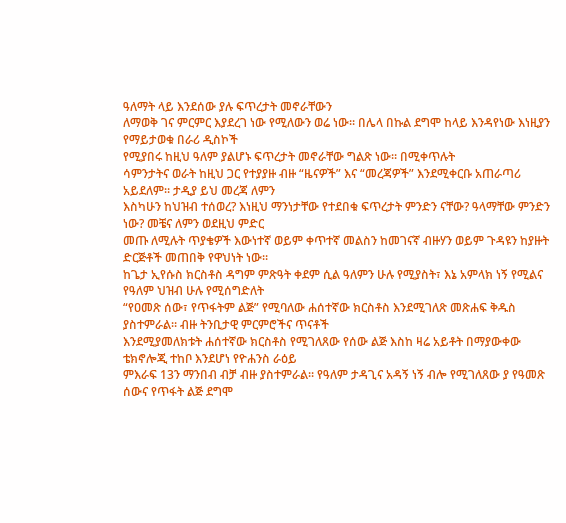ዓለማት ላይ እንደሰው ያሉ ፍጥረታት መኖራቸውን
ለማወቅ ገና ምርምር እያደረገ ነው የሚለውን ወሬ ነው። በሌላ በኩል ደግሞ ከላይ እንዳየነው እነዚያን የማይታወቁ በራሪ ዲስኮች
የሚያበሩ ከዚህ ዓለም ያልሆኑ ፍጥረታት መኖራቸው ግልጽ ነው። በሚቀጥሉት
ሳምንታትና ወራት ከዚህ ጋር የተያያዙ ብዙ “ዜናዎች” እና “መረጃዎች” እንደሚቀርቡ አጠራጣሪ አይደለም። ታዲያ ይህ መረጃ ለምን
እስካሁን ከህዝብ ተሰወረ? እነዚህ ማንነታቸው የተደበቁ ፍጥረታት ምንድን ናቸው? ዓላማቸው ምንድን ነው? መቼና ለምን ወደዚህ ምድር
መጡ ለሚሉት ጥያቄዎች እውነተኛ ወይም ቀጥተኛ መልስን ከመገናኛ ብዙሃን ወይም ጉዳዩን ከያዙት ድርጅቶች መጠበቅ የዋህነት ነው።
ከጌታ ኢየሱስ ክርስቶስ ዳግም ምጽዓት ቀደም ሲል ዓለምን ሁሉ የሚያስት፣ እኔ አምላክ ነኝ የሚልና የዓለም ህዝብ ሁሉ የሚሰግድለት
“የዐመጽ ሰው፣ የጥፋትም ልጅ” የሚባለው ሐሰተኛው ክርስቶስ እንደሚገለጽ መጽሐፍ ቅዱስ ያስተምራል። ብዙ ትንቢታዊ ምርምሮችና ጥናቶች
እንደሚያመለክቱት ሐሰተኛው ክርስቶስ የሚገለጸው የሰው ልጅ እስከ ዛሬ አይቶት በማያውቀው ቴክኖሎጂ ተከቦ እንደሆነ የዮሐንስ ራዕይ
ምእራፍ 13ን ማንበብ ብቻ ብዙ ያስተምራል። የዓለም ታዳጊና አዳኝ ነኝ ብሎ የሚገለጸው ያ የዓመጽ ሰውና የጥፋት ልጅ ደግሞ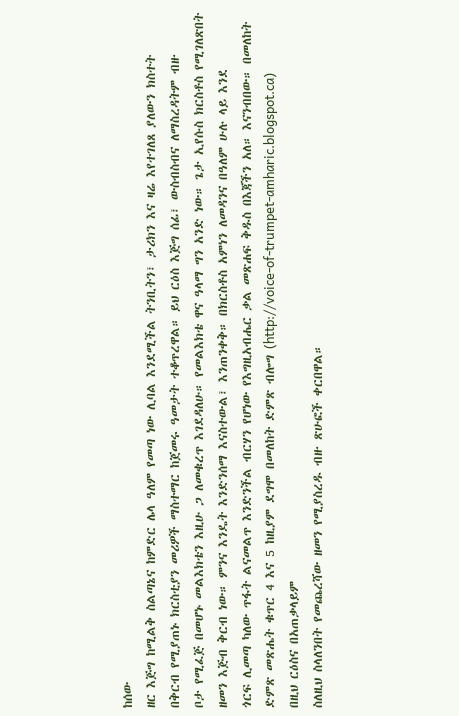ከሰው
ዘር እጅግ ከሚልቅ ስልጣኔና ከምድር ሌላ ዓለም የመጣ ነው ሊባል እንደሚችል ትንቢትን፣ ታሪክን እና ዛሬ እየተገለጸ ያለውን ክስተት
በቅርብ የሚያጠኑ ክርስቲያን መሪዎች ማስተማር ከጀመሩ ዓመታት ተቆጥረዋል። ይህ ርዕስ እጅግ ሰፊ፣ ውስብስብና ለማስረዳትም ብዙ
ቦታ የሚፈጅ በመሆኑ መልእክቴን እዚሁ ጋ ለመቁረጥ እገደዳለሁ። የመልእክቴ ዋና ዓላማ ግን አንድ ነው። ጌታ ኢየሱስ ክርስቶስ የሚገለጽበት
ዘመን እጅብ ቅርብ ነው። ምንና እንዴት እንድንሰማ እናስተውል፣ እንጠንቀቅ። በክርስቶስ አምነን ለመዳንና በዓለም ሁሉ ላይ እንደ
ጎርፍ ሊመጣ ካለው ጥፋት ልናመልጥ እንድንችል ብርሃን የሆነው የእግዚአብሔር ቃል መጽሐፍ ቅዱስ በእጃችን አለ። እናንብበው። በመለከት
ድምጽ መጽሔት ቁጥር 4 እና 5 ከዚያም ደግሞ በመለከት ድምጽ ብሎግ (http://voice-of-trumpet-amharic.blogspot.ca)
በዚህ ርዕስና በአጠቃላይም
ስለዚህ ስላለንበት የመጨረሻው ዘመን የሚያስረዱ ብዙ ጽሁፎች ቀርበዋል።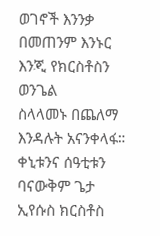ወገኖች እንንቃ በመጠንም እንኑር እንጂ የክርስቶስን ወንጌል
ስላላመኑ በጨለማ እንዳሉት አናንቀላፋ። ቀኒቱንና ሰዓቲቱን ባናውቅም ጌታ ኢየሱስ ክርስቶስ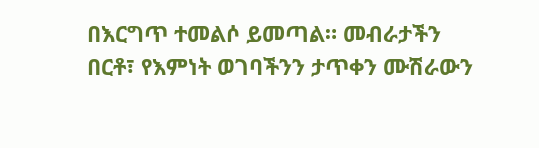በእርግጥ ተመልሶ ይመጣል። መብራታችን
በርቶ፣ የእምነት ወገባችንን ታጥቀን ሙሽራውን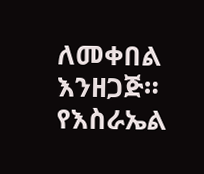ለመቀበል እንዘጋጅ። የእስራኤል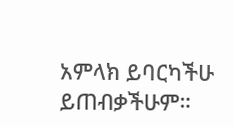አምላክ ይባርካችሁ ይጠብቃችሁም።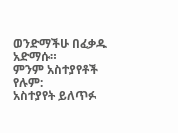ወንድማችሁ በፈቃዱ
አድማሱ።
ምንም አስተያየቶች የሉም:
አስተያየት ይለጥፉ